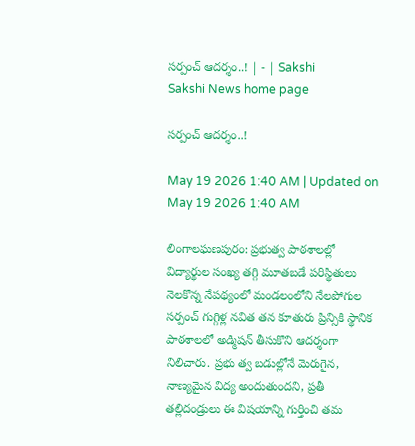సర్పంచ్‌ ఆదర్శం..! | - | Sakshi
Sakshi News home page

సర్పంచ్‌ ఆదర్శం..!

May 19 2026 1:40 AM | Updated on May 19 2026 1:40 AM

లింగాలఘణపురం: ప్రభుత్వ పాఠశాలల్లో విద్యార్థుల సంఖ్య తగ్గి మూతబడే పరిస్థితులు నెలకొన్న నేపథ్యంలో మండలంలోని నేలపోగుల సర్పంచ్‌ గుగ్గిళ్ల నవిత తన కూతురు ప్రిన్సికి స్థానిక పాఠశాలలో అడ్మిషన్‌ తీసుకొని ఆదర్శంగా నిలిచారు. ప్రభు త్వ బడుల్లోనే మెరుగైన, నాణ్యమైన విద్య అందుతుందని, ప్రతీ తల్లిదండ్రులు ఈ విషయాన్ని గుర్తించి తమ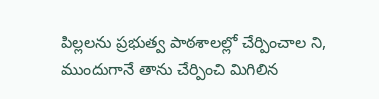పిల్లలను ప్రభుత్వ పాఠశాలల్లో చేర్పించాల ని, ముందుగానే తాను చేర్పించి మిగిలిన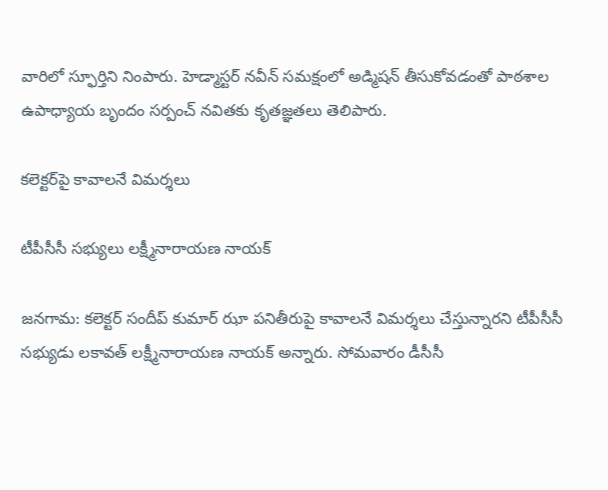వారిలో స్ఫూర్తిని నింపారు. హెడ్మాస్టర్‌ నవీన్‌ సమక్షంలో అడ్మిషన్‌ తీసుకోవడంతో పాఠశాల ఉపాధ్యాయ బృందం సర్పంచ్‌ నవితకు కృతజ్ఞతలు తెలిపారు.

కలెక్టర్‌పై కావాలనే విమర్శలు

టీపీసీసీ సభ్యులు లక్ష్మీనారాయణ నాయక్‌

జనగామ: కలెక్టర్‌ సందీప్‌ కుమార్‌ ఝా పనితీరుపై కావాలనే విమర్శలు చేస్తున్నారని టీపీసీసీ సభ్యుడు లకావత్‌ లక్ష్మీనారాయణ నాయక్‌ అన్నారు. సోమవారం డీసీసీ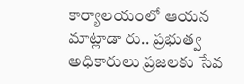కార్యాలయంలో ఆయన మాట్లాడా రు.. ప్రభుత్వ అధికారులు ప్రజలకు సేవ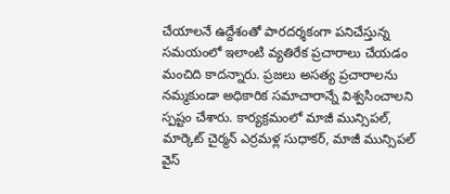చేయాలనే ఉద్దేశంతో పారదర్శకంగా పనిచేస్తున్న సమయంలో ఇలాంటి వ్యతిరేక ప్రచారాలు చేయడం మంచిది కాదన్నారు. ప్రజలు అసత్య ప్రచారాలను నమ్మకుండా అధికారిక సమాచారాన్నే విశ్వసించాలని స్పష్టం చేశారు. కార్యక్రమంలో మాజీ మున్సిపల్‌, మార్కెట్‌ చైర్మన్‌ ఎర్రమళ్ల సుధాకర్‌, మాజీ మున్సిపల్‌ వైస్‌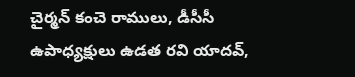చైర్మన్‌ కంచె రాములు, డీసీసీ ఉపాధ్యక్షులు ఉడత రవి యాదవ్‌,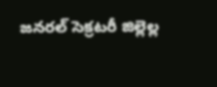జనరల్‌ సెక్రటరీ జిల్లెల్ల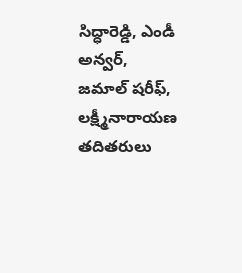సిద్ధారెడ్డి, ఎండీ అన్వర్‌, జమాల్‌ షరీఫ్‌, లక్ష్మీనారాయణ తదితరులు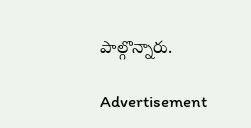పాల్గొన్నారు.

Advertisement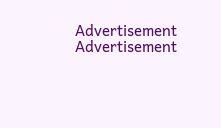Advertisement
Advertisement